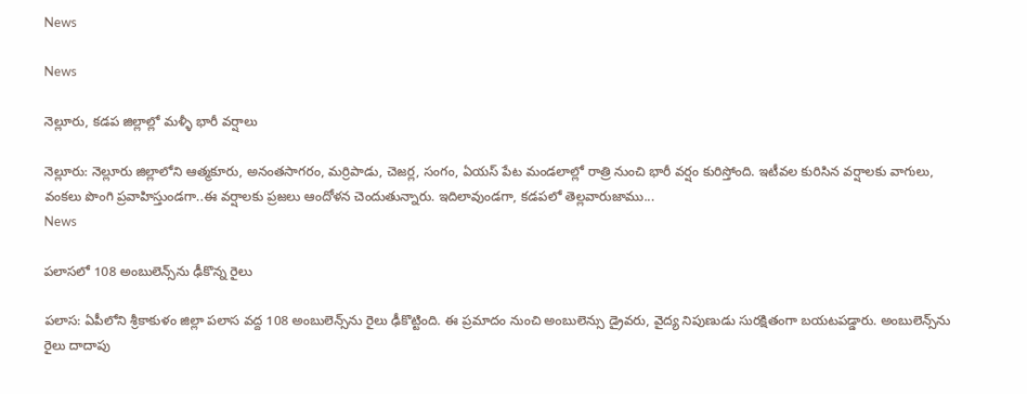News

News

నెల్లూరు, కడప జిల్లాల్లో మళ్ళీ భారీ వర్షాలు

నెల్లూరు: నెల్లూరు జిల్లాలోని ఆత్మకూరు, అనంతసాగరం, మర్రిపాడు, చెజర్ల, సంగం, ఏయస్ పేట మండలాల్లో రాత్రి నుంచి భారీ వర్షం కురిస్తోంది. ఇటీవల కురిసిన వర్షాలకు వాగులు, వంకలు పొంగి ప్రవాహిస్తుండగా..ఈ వర్షాలకు ప్రజలు ఆందోళన చెందుతున్నారు. ఇదిలావుండ‌గా, కడపలో తెల్లవారుజాము...
News

పలాసలో 108 అంబులెన్స్‌ను ఢీకొన్న రైలు

ప‌లాస‌: ఏపీలోని శ్రీకాకుళం జిల్లా పలాస వద్ద 108 అంబులెన్స్‌ను రైలు ఢీకొట్టింది. ఈ ప్రమాదం నుంచి అంబులెన్సు డ్రైవరు, వైద్య నిపుణుడు సురక్షితంగా బయటప‌డ్డారు. అంబులెన్స్‌ను రైలు దాదాపు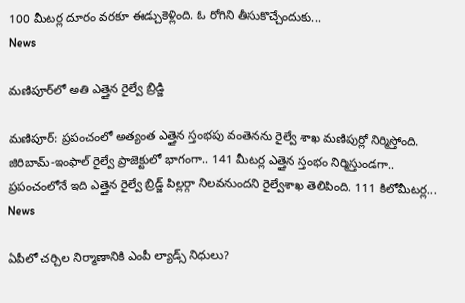100 మీటర్ల దూరం వరకూ ఈడ్చుకెళ్లింది. ఓ రోగిని తీసుకొచ్చేందుకు...
News

మణిపూర్‌లో అతి ఎత్తైన రైల్వే బ్రిడ్జి

మ‌ణిపూర్‌: ప్రపంచంలో అత్యంత ఎత్తైన స్తంభపు వంతెనను రైల్వే శాఖ మణిపుర్లో నిర్మిస్తోంది. జిరిబామ్‌-ఇంఫాల్ రైల్వే ప్రాజెక్టులో భాగంగా.. 141 మీటర్ల ఎత్తైన స్తంభం నిర్మిస్తుండగా.. ప్రపంచంలోనే ఇది ఎత్తైన రైల్వే బ్రిడ్జ్ పిల్లర్గా నిలవనుందని రైల్వేశాఖ తెలిపింది. 111 కిలోమీటర్ల...
News

ఏపీలో చర్చిల నిర్మాణానికి ఎంపీ ల్యాడ్స్ నిధులు?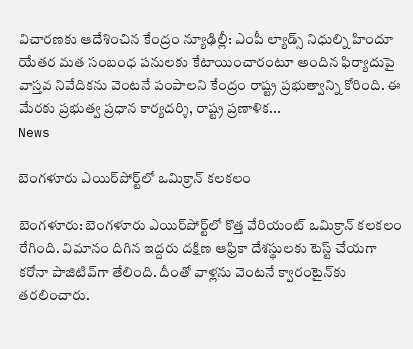విచారణకు ఆదేశించిన కేంద్రం న్యూఢిల్లీ: ఎంపీ ల్యాడ్స్‌ నిధుల్ని హిందూ యేతర మత సంబంధ పనులకు కేటాయించారంటూ అందిన ఫిర్యాదుపై వాస్తవ నివేదికను వెంటనే పంపాలని కేంద్రం రాష్ట్ర ప్రభుత్వాన్ని కోరింది. ఈ మేరకు ప్రభుత్వ ప్రధాన కార్యదర్శి, రాష్ట్ర ప్రణాళిక...
News

బెంగ‌ళూరు ఎయిర్‌పోర్ట్‌లో ఒమిక్రాన్ క‌ల‌క‌లం

బెంగ‌ళూరు: బెంగ‌ళూరు ఎయిర్‌పోర్ట్‌లో కొత్త వేరియంట్ ఒమిక్రాన్ క‌ల‌క‌లం రేగింది. విమానం దిగిన ఇద్ద‌రు దక్షిణ ఆఫ్రికా దేశ‌స్థుల‌కు టెస్ట్ చేయ‌గా క‌రోనా పాజిటివ్‌గా తేలింది. దీంతో వాళ్ల‌ను వెంట‌నే క్వారంటైన్‌కు త‌ర‌లించారు.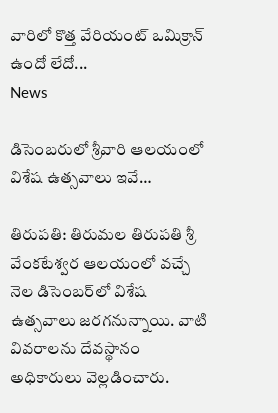వారిలో కొత్త వేరియంట్ ఒమిక్రాన్ ఉందో లేదో...
News

డిసెంబ‌రులో శ్రీవారి ఆలయంలో విశేష ఉత్సవాలు ఇవే…

తిరుప‌తి: తిరుమ‌ల తిరుప‌తి శ్రీ వేంక‌టేశ్వ‌ర ఆల‌యంలో వ‌చ్చే నెల డిసెంబ‌ర్‌లో విశేష ఉత్స‌వాలు జ‌రగ‌నున్నాయి. వాటి వివ‌రాల‌ను దేవ‌స్థానం అధికారులు వెల్ల‌డించారు.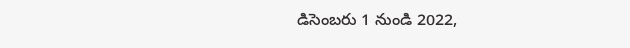డిసెంబ‌రు 1 నుండి 2022,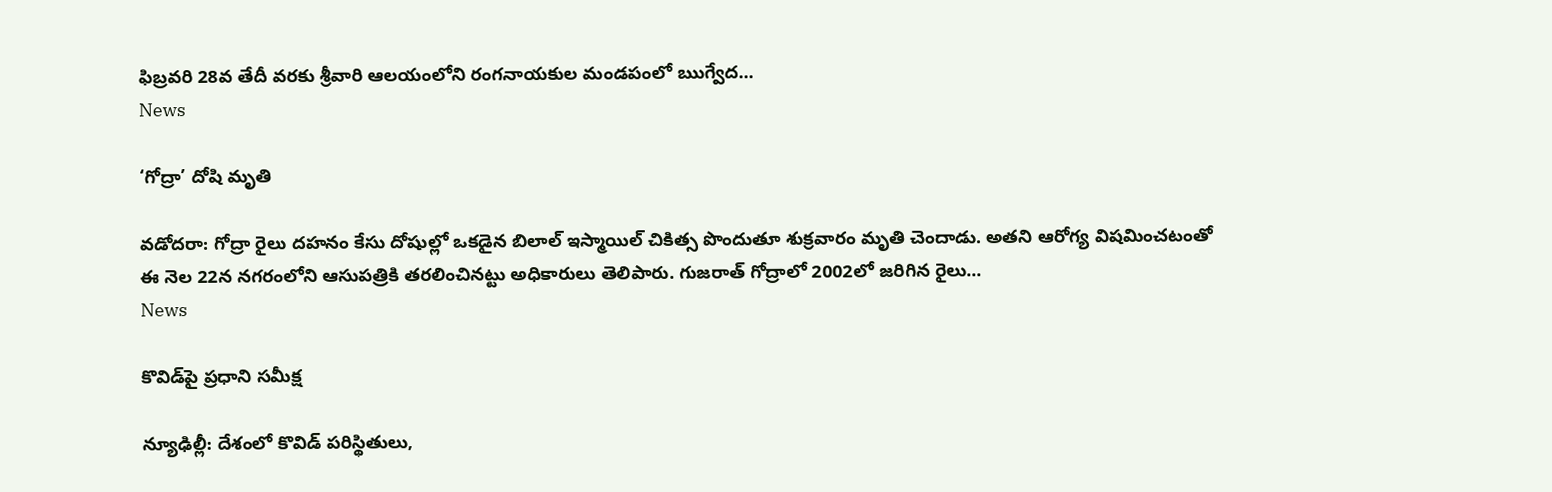ఫిబ్ర‌వ‌రి 28వ తేదీ వ‌ర‌కు శ్రీ‌వారి ఆల‌యంలోని రంగ‌నాయ‌కుల మండ‌పంలో ఋగ్వేద...
News

‘గోద్రా’ దోషి మృతి

వడోదరా: గోద్రా రైలు దహనం కేసు దోషుల్లో ఒకడైన బిలాల్ ఇస్మాయిల్ చికిత్స పొందుతూ శుక్రవారం మృతి చెందాడు. అతని ఆరోగ్య విషమించటంతో ఈ నెల‌ 22న నగరంలోని ఆసుపత్రికి తరలించినట్టు అధికారులు తెలిపారు. గుజరాత్ గోద్రాలో 2002లో జరిగిన రైలు...
News

కొవిడ్‌పై ప్ర‌ధాని స‌మీక్ష‌

న్యూఢిల్లీ: దేశంలో కొవిడ్ పరిస్థితులు,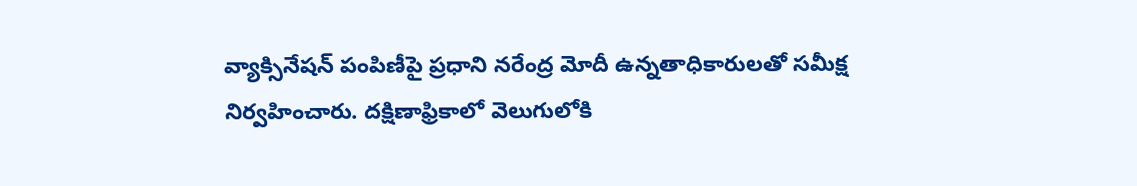వ్యాక్సినేషన్‌ పంపిణీపై ప్రధాని నరేంద్ర మోదీ ఉన్నతాధికారులతో సమీక్ష నిర్వహించారు. దక్షిణాఫ్రికాలో వెలుగులోకి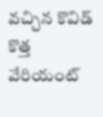వచ్చిన కొవిడ్ కొత్త వేరియంట్‌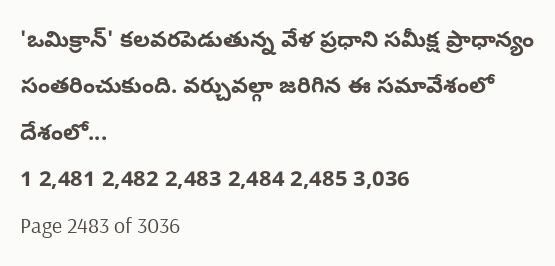'ఒమిక్రాన్‌' కలవరపెడుతున్న వేళ ప్రధాని సమీక్ష ప్రాధాన్యం సంతరించుకుంది. వర్చువల్గా జరిగిన ఈ సమావేశంలో దేశంలో...
1 2,481 2,482 2,483 2,484 2,485 3,036
Page 2483 of 3036